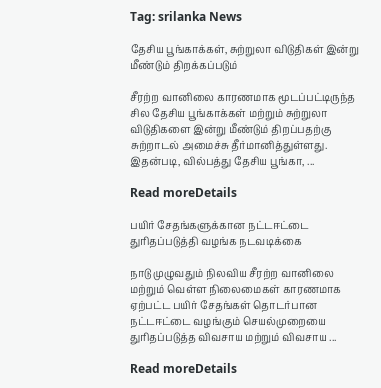Tag: srilanka News

தேசிய பூங்காக்கள், சுற்றுலா விடுதிகள் இன்று மீண்டும் திறக்கப்படும்

சீரற்ற வானிலை காரணமாக மூடப்பட்டிருந்த சில தேசிய பூங்காக்கள் மற்றும் சுற்றுலா விடுதிகளை இன்று மீண்டும் திறப்பதற்கு சுற்றாடல் அமைச்சு தீர்மானித்துள்ளது. இதன்படி, வில்பத்து தேசிய பூங்கா, ...

Read moreDetails

பயிர் சேதங்களுக்கான நட்டஈட்டை துரிதப்படுத்தி வழங்க நடவடிக்கை

நாடு முழுவதும் நிலவிய சீரற்ற வானிலை மற்றும் வெள்ள நிலைமைகள் காரணமாக ஏற்பட்ட பயிர் சேதங்கள் தொடர்பான நட்டஈட்டை வழங்கும் செயல்முறையை துரிதப்படுத்த விவசாய மற்றும் விவசாய ...

Read moreDetails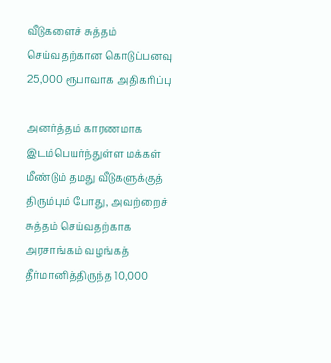வீடுகளைச் சுத்தம் செய்வதற்கான கொடுப்பனவு 25,000 ரூபாவாக அதிகரிப்பு

அனர்த்தம் காரணமாக இடம்பெயர்ந்துள்ள மக்கள் மீண்டும் தமது வீடுகளுக்குத் திரும்பும் போது, அவற்றைச் சுத்தம் செய்வதற்காக அரசாங்கம் வழங்கத் தீர்மானித்திருந்த 10,000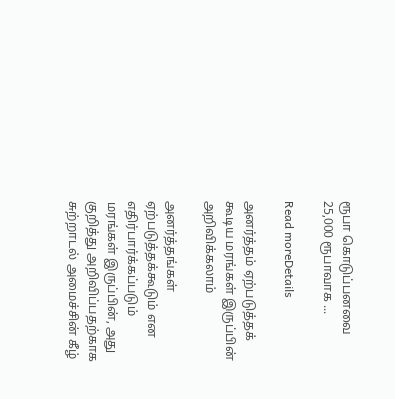ரூபா கொடுப்பனவை 25,000 ரூபாவாக ...

Read moreDetails

அனர்த்தம் ஏற்படுத்தக் கூடிய மரங்கள் இருப்பின் அறிவிக்கலாம்

அனர்த்தங்கள் ஏற்படுத்தக்கூடும் என எதிர்பார்க்கப்படும் மரங்கள் இருப்பின், அது குறித்து அறிவிப்பதற்காக சுற்றாடல் அமைச்சின் கீழ்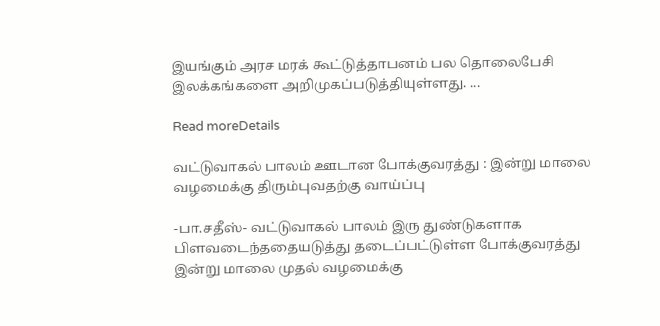இயங்கும் அரச மரக் கூட்டுத்தாபனம் பல தொலைபேசி இலக்கங்களை அறிமுகப்படுத்தியுள்ளது. ...

Read moreDetails

வட்டுவாகல் பாலம் ஊடான போக்குவரத்து : இன்று மாலை வழமைக்கு திரும்புவதற்கு வாய்ப்பு

-பா.சதீஸ்- வட்டுவாகல் பாலம் இரு துண்டுகளாக பிளவடைந்ததையடுத்து தடைப்பட்டுள்ள போக்குவரத்து இன்று மாலை முதல் வழமைக்கு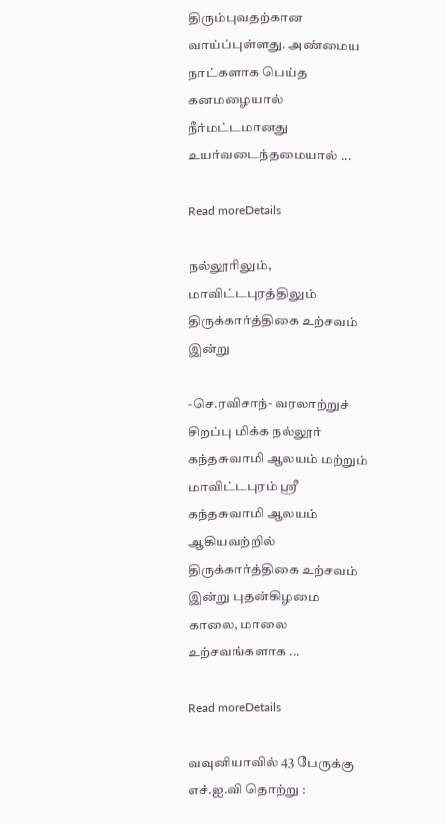திரும்புவதற்கான வாய்ப்புள்ளது. அண்மைய நாட்களாக பெய்த கனமழையால் நீர்மட்டமானது உயர்வடைந்தமையால் ...

Read moreDetails

நல்லூரிலும், மாவிட்டபுரத்திலும் திருக்கார்த்திகை உற்சவம் இன்று

-செ.ரவிசாந்- வரலாற்றுச் சிறப்பு மிக்க நல்லூர் கந்தசுவாமி ஆலயம் மற்றும் மாவிட்டபுரம் ஸ்ரீ கந்தசுவாமி ஆலயம் ஆகியவற்றில் திருக்கார்த்திகை உற்சவம் இன்று புதன்கிழமை காலை, மாலை உற்சவங்களாக ...

Read moreDetails

வவுனியாவில் 43 பேருக்கு எச்.ஐ.வி தொற்று :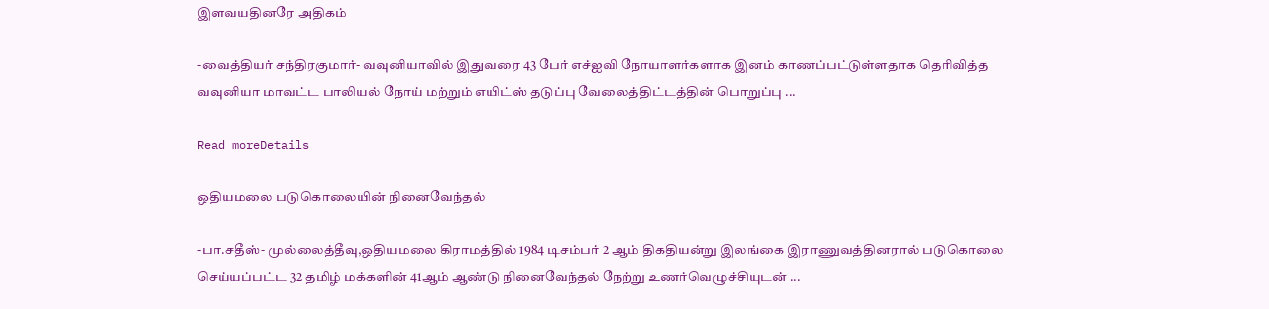இளவயதினரே அதிகம்

-வைத்தியர் சந்திரகுமார்- வவுனியாவில் இதுவரை 43 பேர் எச்ஐவி நோயாளர்களாக இனம் காணப்பட்டுள்ளதாக தெரிவித்த வவுனியா மாவட்ட பாலியல் நோய் மற்றும் எயிட்ஸ் தடுப்பு வேலைத்திட்டத்தின் பொறுப்பு ...

Read moreDetails

ஒதியமலை படுகொலையின் நினைவேந்தல்

-பா.சதீஸ்- முல்லைத்தீவு,ஒதியமலை கிராமத்தில் 1984 டிசம்பர் 2 ஆம் திகதியன்று இலங்கை இராணுவத்தினரால் படுகொலை செய்யப்பட்ட 32 தமிழ் மக்களின் 41ஆம் ஆண்டு நினைவேந்தல் நேற்று உணர்வெழுச்சியுடன் ...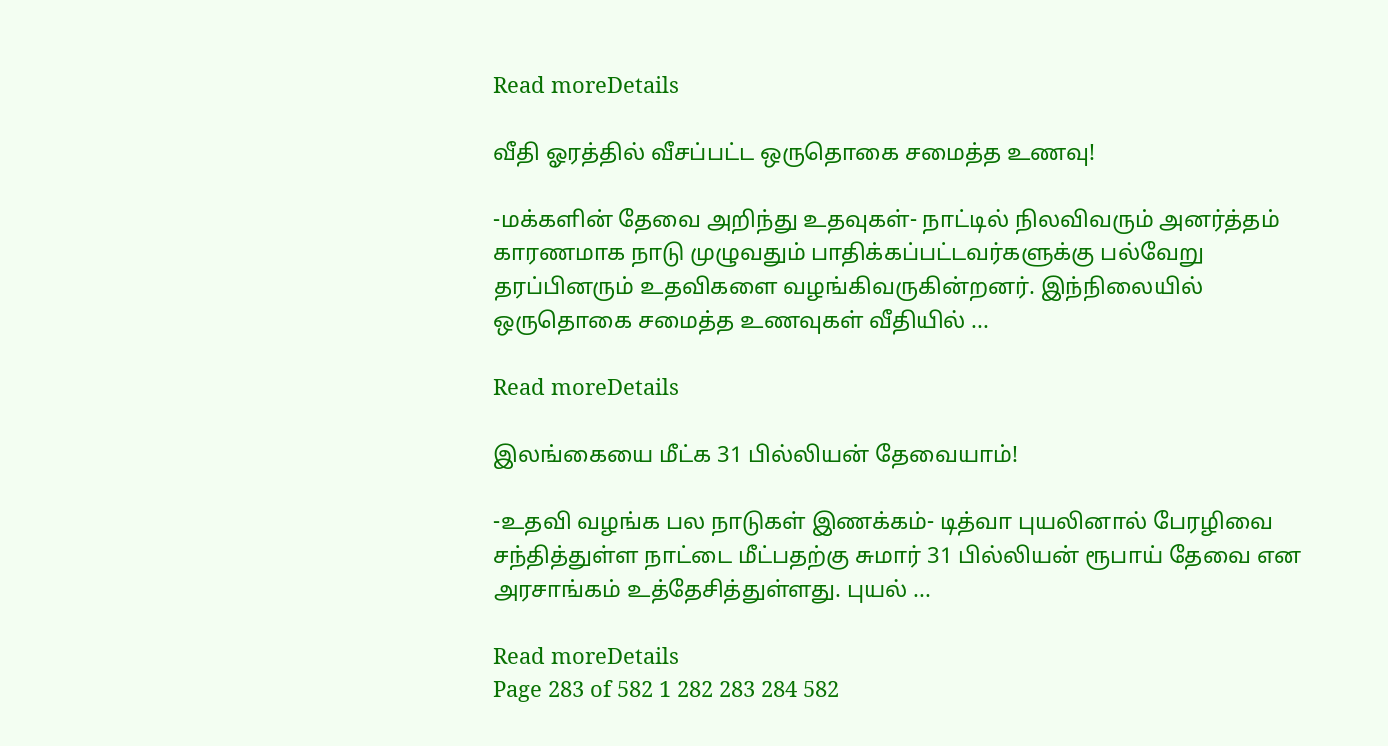Read moreDetails

வீதி ஓரத்தில் வீசப்பட்ட ஒருதொகை சமைத்த உணவு!

-மக்களின் தேவை அறிந்து உதவுகள்- நாட்டில் நிலவிவரும் அனர்த்தம் காரணமாக நாடு முழுவதும் பாதிக்கப்பட்டவர்களுக்கு பல்வேறு தரப்பினரும் உதவிகளை வழங்கிவருகின்றனர். இந்நிலையில் ஒருதொகை சமைத்த உணவுகள் வீதியில் ...

Read moreDetails

இலங்கையை மீட்க 31 பில்லியன் தேவையாம்!

-உதவி வழங்க பல நாடுகள் இணக்கம்- டித்வா புயலினால் பேரழிவை சந்தித்துள்ள நாட்டை மீட்பதற்கு சுமார் 31 பில்லியன் ரூபாய் தேவை என அரசாங்கம் உத்தேசித்துள்ளது. புயல் ...

Read moreDetails
Page 283 of 582 1 282 283 284 582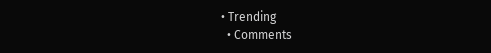• Trending
  • Comments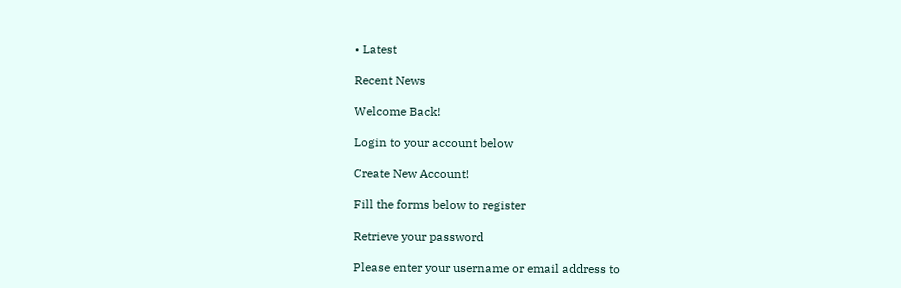• Latest

Recent News

Welcome Back!

Login to your account below

Create New Account!

Fill the forms below to register

Retrieve your password

Please enter your username or email address to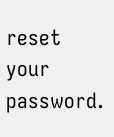reset your password.